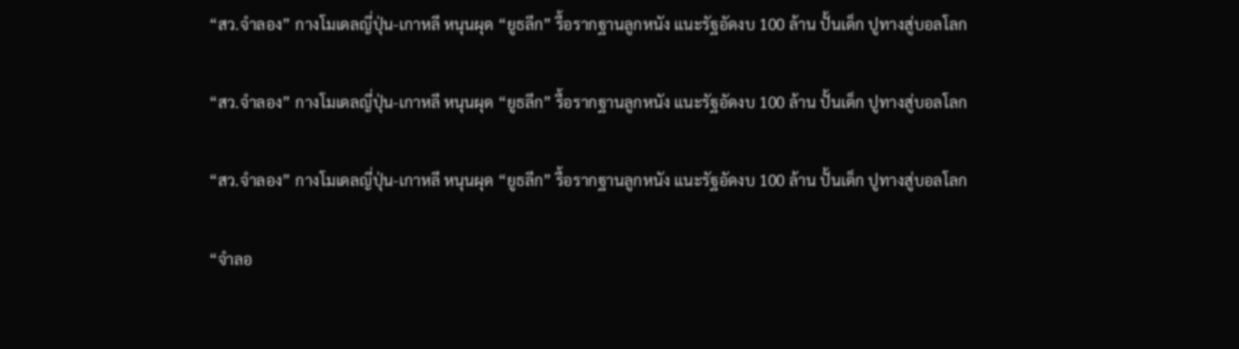“สว.จำลอง” กางโมเดลญี่ปุ่น-เกาหลี หนุนผุด “ยูธลีก” รื้อรากฐานลูกหนัง แนะรัฐอัดงบ 100 ล้าน ปั้นเด็ก ปูทางสู่บอลโลก

“สว.จำลอง” กางโมเดลญี่ปุ่น-เกาหลี หนุนผุด “ยูธลีก” รื้อรากฐานลูกหนัง แนะรัฐอัดงบ 100 ล้าน ปั้นเด็ก ปูทางสู่บอลโลก

“สว.จำลอง” กางโมเดลญี่ปุ่น-เกาหลี หนุนผุด “ยูธลีก” รื้อรากฐานลูกหนัง แนะรัฐอัดงบ 100 ล้าน ปั้นเด็ก ปูทางสู่บอลโลก

“จำลอ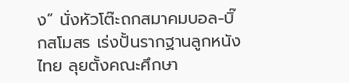ง” นั่งหัวโต๊ะถกสมาคมบอล-บิ๊กสโมสร เร่งปั้นรากฐานลูกหนังไทย ลุยตั้งคณะศึกษา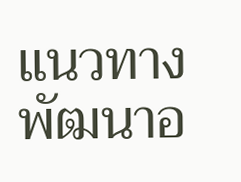แนวทางพัฒนาอ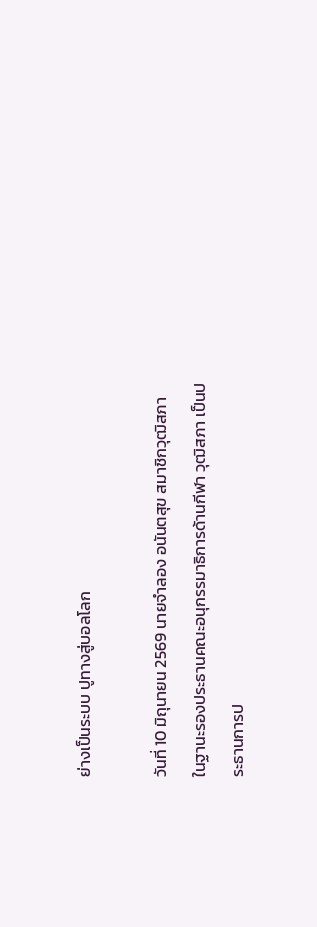ย่างเป็นระบบ ปูทางสู่บอลโลก

วันที่ 10 มิถุนายน 2569 นายจำลอง อนันตสุข สมาชิกวุฒิสภา ในฐานะรองประธานคณะอนุกรรมาธิการด้านกีฬา วุฒิสภา เป็นประธานการป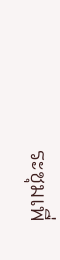ระชุมเพื่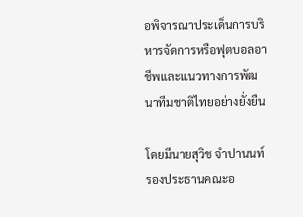อพิจารณาประเด็นการบริหารจัดการหรือฟุตบอลอาชีพและแนวทางการพัฒนาทีมชาติไทยอย่างยั่งยืน

โดยมีนายสุวิช จําปานนท์ รองประธานคณะอ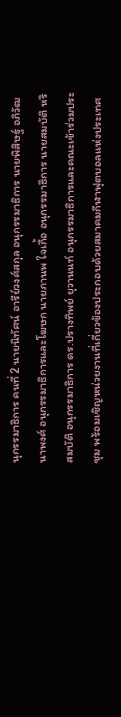นุกรรมาธิการ คนที่ 2 นายนิทัศน์ อารีย์วงศ์สกุล อนุกรรมาธิการ นายพิสิษฐ์ อภิวัฒนาพงศ์ อนุกรรมาธิการและโฆษก นายภานพ ใจเกื้อ อนุกรรมาธิการ นายสมบัติ หริสมบัติ อนุกรรมาธิการ ดร.ปรางทิพย์ ยุวานนท์ อนุกรรมาธิการและคณะเข้าร่วมประชุม พร้อมเชิญหน่วยงานที่เกี่ยวข้องประกอบด้วยสมาคมกีฬาฟุตบอลแห่งประเทศ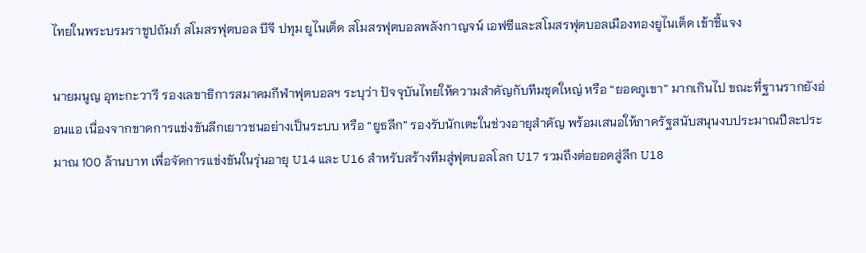ไทยในพระบรมราชูปถัมภ์ สโมสรฟุตบอล บีจี ปทุม ยูไนเต็ด สโมสรฟุตบอลพลังกาญจน์ เอฟซีและสโมสรฟุตบอลเมืองทองยูไนเต็ด เข้าชี้แจง

นายมนูญ อุทะกะวารี รองเลขาธิการสมาคมกีฬาฟุตบอลฯ ระบุว่า ปัจจุบันไทยให้ความสำคัญกับทีมชุดใหญ่ หรือ “ยอดภูเขา” มากเกินไป ขณะที่ฐานรากยังอ่อนแอ เนื่องจากขาดการแข่งขันลีกเยาวชนอย่างเป็นระบบ หรือ “ยูธลีก” รองรับนักเตะในช่วงอายุสำคัญ พร้อมเสนอให้ภาครัฐสนับสนุนงบประมาณปีละประมาณ 100 ล้านบาท เพื่อจัดการแข่งขันในรุ่นอายุ U14 และ U16 สำหรับสร้างทีมสู่ฟุตบอลโลก U17 รวมถึงต่อยอดสู่ลีก U18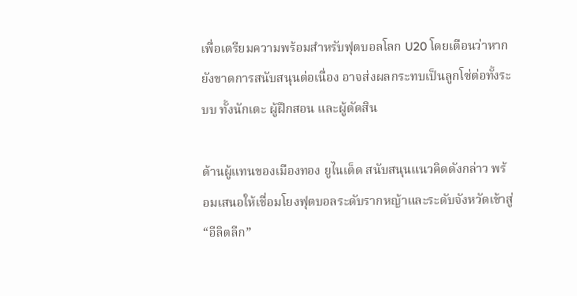เพื่อเตรียมความพร้อมสำหรับฟุตบอลโลก U20 โดยเตือนว่าหากยังขาดการสนับสนุนต่อเนื่อง อาจส่งผลกระทบเป็นลูกโซ่ต่อทั้งระบบ ทั้งนักเตะ ผู้ฝึกสอน และผู้ตัดสิน

ด้านผู้แทนของเมืองทอง ยูไนเต็ด สนับสนุนแนวคิดดังกล่าว พร้อมเสนอให้เชื่อมโยงฟุตบอลระดับรากหญ้าและระดับจังหวัดเข้าสู่ “อีลิตลีก”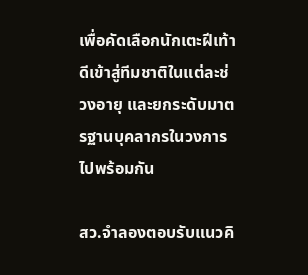เพื่อคัดเลือกนักเตะฝีเท้าดีเข้าสู่ทีมชาติในแต่ละช่วงอายุ และยกระดับมาตรฐานบุคลากรในวงการไปพร้อมกัน

สว.จำลองตอบรับแนวคิ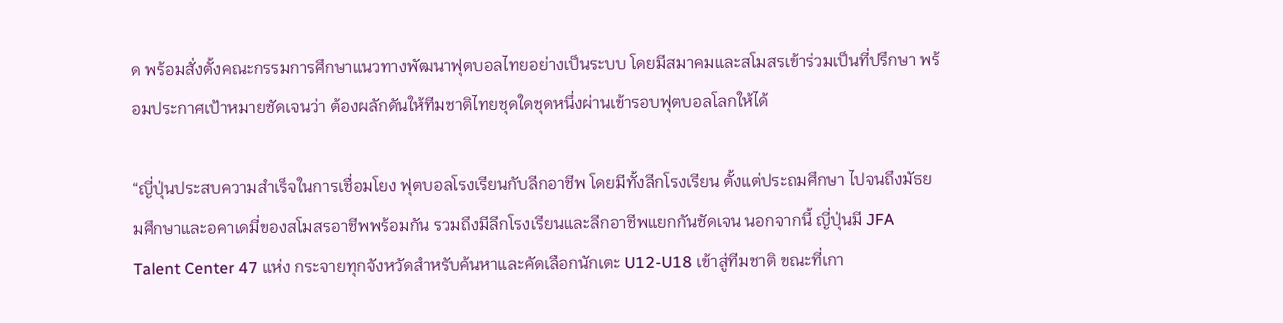ด พร้อมสั่งตั้งคณะกรรมการศึกษาแนวทางพัฒนาฟุตบอลไทยอย่างเป็นระบบ โดยมีสมาคมและสโมสรเข้าร่วมเป็นที่ปรึกษา พร้อมประกาศเป้าหมายชัดเจนว่า ต้องผลักดันให้ทีมชาติไทยชุดใดชุดหนึ่งผ่านเข้ารอบฟุตบอลโลกให้ได้

“ญี่ปุ่นประสบความสำเร็จในการเชื่อมโยง ฟุตบอลโรงเรียนกับลีกอาชีพ โดยมีทั้งลีกโรงเรียน ตั้งแต่ประถมศึกษา ไปจนถึงมัธยมศึกษาและอคาเดมี่ของสโมสรอาชีพพร้อมกัน รวมถึงมีลีกโรงเรียนและลีกอาชีพแยกกันชัดเจน นอกจากนี้ ญี่ปุ่นมี JFA Talent Center 47 แห่ง กระจายทุกจังหวัดสำหรับค้นหาและคัดเลือกนักเตะ U12-U18 เข้าสู่ทีมชาติ ขณะที่เกา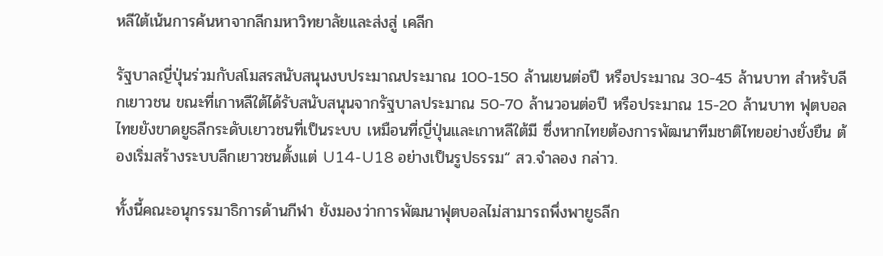หลีใต้เน้นการค้นหาจากลีกมหาวิทยาลัยและส่งสู่ เคลีก

รัฐบาลญี่ปุ่นร่วมกับสโมสรสนับสนุนงบประมาณประมาณ 100-150 ล้านเยนต่อปี หรือประมาณ 30-45 ล้านบาท สำหรับลีกเยาวชน ขณะที่เกาหลีใต้ได้รับสนับสนุนจากรัฐบาลประมาณ 50-70 ล้านวอนต่อปี หรือประมาณ 15-20 ล้านบาท ฟุตบอลไทยยังขาดยูธลีกระดับเยาวชนที่เป็นระบบ เหมือนที่ญี่ปุ่นและเกาหลีใต้มี ซึ่งหากไทยต้องการพัฒนาทีมชาติไทยอย่างยั่งยืน ต้องเริ่มสร้างระบบลีกเยาวชนตั้งแต่ U14-U18 อย่างเป็นรูปธรรม“ สว.จำลอง กล่าว.

ทั้งนี้คณะอนุกรรมาธิการด้านกีฬา ยังมองว่าการพัฒนาฟุตบอลไม่สามารถพึ่งพายูธลีก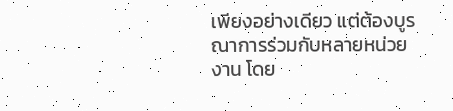เพียงอย่างเดียว แต่ต้องบูรณาการร่วมกับหลายหน่วยงาน โดย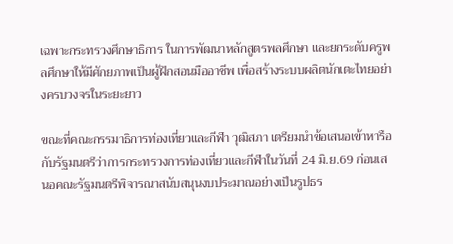เฉพาะกระทรวงศึกษาธิการ ในการพัฒนาหลักสูตรพลศึกษา และยกระดับครูพลศึกษาให้มีศักยภาพเป็นผู้ฝึกสอนมืออาชีพ เพื่อสร้างระบบผลิตนักเตะไทยอย่างครบวงจรในระยะยาว

ขณะที่คณะกรรมาธิการท่องเที่ยวและกีฬา วุฒิสภา เตรียมนำข้อเสนอเข้าหารือกับรัฐมนตรีว่าการกระทรวงการท่องเที่ยวและกีฬาในวันที่ 24 มิ.ย.69 ก่อนเสนอคณะรัฐมนตรีพิจารณาสนับสนุนงบประมาณอย่างเป็นรูปธร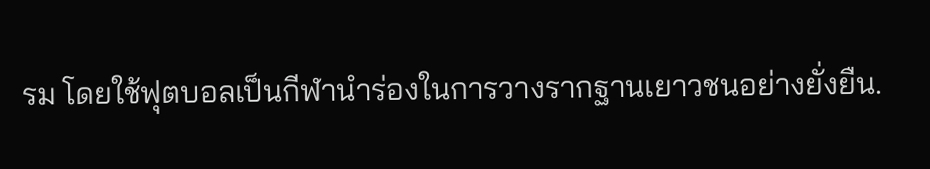รม โดยใช้ฟุตบอลเป็นกีฬานำร่องในการวางรากฐานเยาวชนอย่างยั่งยืน.